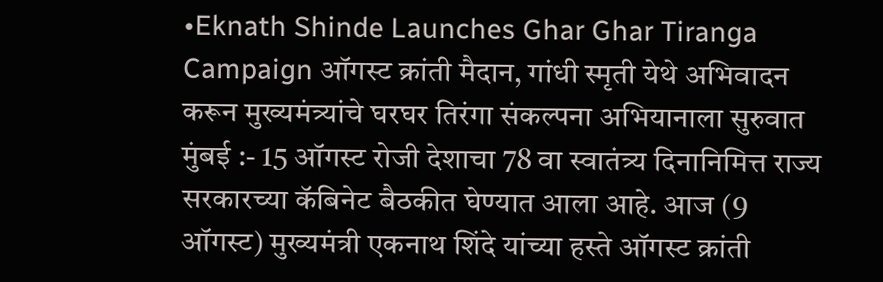•Eknath Shinde Launches Ghar Ghar Tiranga Campaign ऑगस्ट क्रांती मैदान, गांधी स्मृती येथे अभिवादन करून मुख्यमंत्र्यांचे घरघर तिरंगा संकल्पना अभियानाला सुरुवात
मुंबई :- 15 ऑगस्ट रोजी देशाचा 78 वा स्वातंत्र्य दिनानिमित्त राज्य सरकारच्या कॅबिनेट बैठकीत घेण्यात आला आहे. आज (9 ऑगस्ट) मुख्यमंत्री एकनाथ शिंदे यांच्या हस्ते ऑगस्ट क्रांती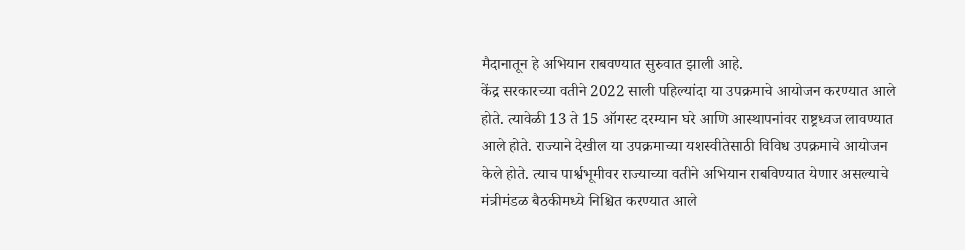मैदानातून हे अभियान राबवण्यात सुरुवात झाली आहे.
केंद्र सरकारच्या वतीने 2022 साली पहिल्यांदा या उपक्रमाचे आयोजन करण्यात आले होते. त्यावेळी 13 ते 15 ऑगस्ट दरम्यान घरे आणि आस्थापनांवर राष्ट्रध्वज लावण्यात आले होते. राज्याने देखील या उपक्रमाच्या यशस्वीतेसाठी विविध उपक्रमाचे आयोजन केले होते. त्याच पार्श्वभूमीवर राज्याच्या वतीने अभियान राबविण्यात येणार असल्याचे मंत्रीमंडळ बैठकीमध्ये निश्चित करण्यात आले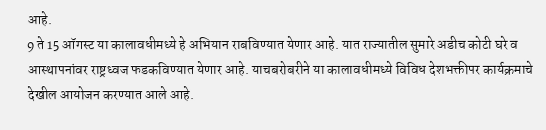आहे.
9 ते 15 ऑगस्ट या कालावधीमध्ये हे अभियान राबविण्यात येणार आहे. यात राज्यातील सुमारे अडीच कोटी घरे व आस्थापनांवर राष्ट्रध्वज फडकविण्यात येणार आहे. याचबरोबरीने या कालावधीमध्ये विविध देशभक्तीपर कार्यक्रमाचे देखील आयोजन करण्यात आले आहे.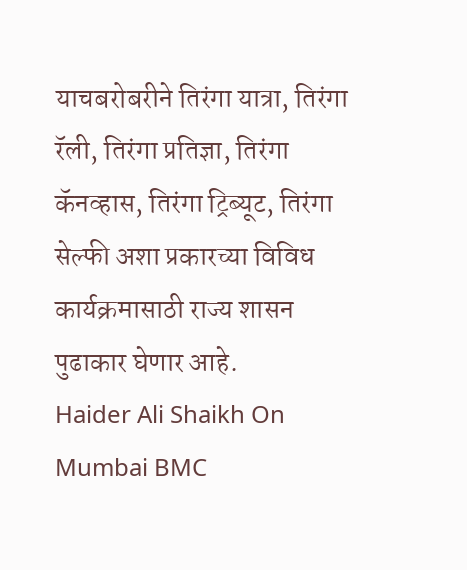याचबरोबरीने तिरंगा यात्रा, तिरंगा रॅली, तिरंगा प्रतिज्ञा, तिरंगा कॅनव्हास, तिरंगा ट्रिब्यूट, तिरंगा सेल्फी अशा प्रकारच्या विविध कार्यक्रमासाठी राज्य शासन पुढाकार घेणार आहे.
Haider Ali Shaikh On Mumbai BMC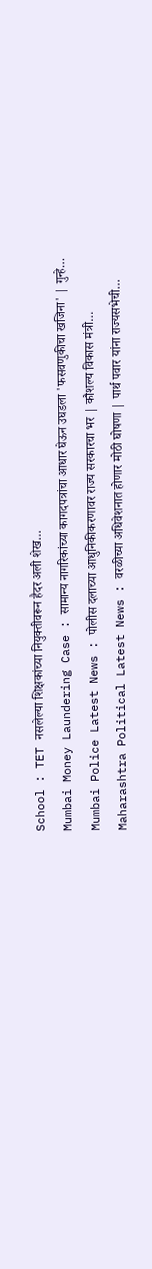School : TET नसलेल्या शिक्षकांच्या नियुक्तीवरून हैदर अली शेख…
Mumbai Money Laundering Case : सामान्य नागरिकांच्या कागदपत्रांचा आधार घेऊन उघडला 'फसवणुकीचा खजिना' | गुन्हे…
Mumbai Police Latest News : पोलीस दलाच्या आधुनिकीकरणावर राज्य सरकारचा भर | कौशल्य विकास मंत्री…
Maharashtra Political Latest News : वरळीच्या अधिवेशनात होणार मोठी घोषणा | पार्थ पवार यांना राज्यसभेची…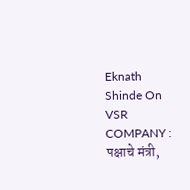Eknath Shinde On VSR COMPANY : पक्षाचे मंत्री,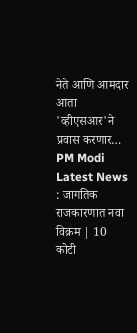नेते आणि आमदार आता 'व्हीएसआर'ने प्रवास करणार…
PM Modi Latest News : जागतिक राजकारणात नवा विक्रम | 10 कोटी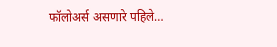फॉलोअर्स असणारे पहिले…